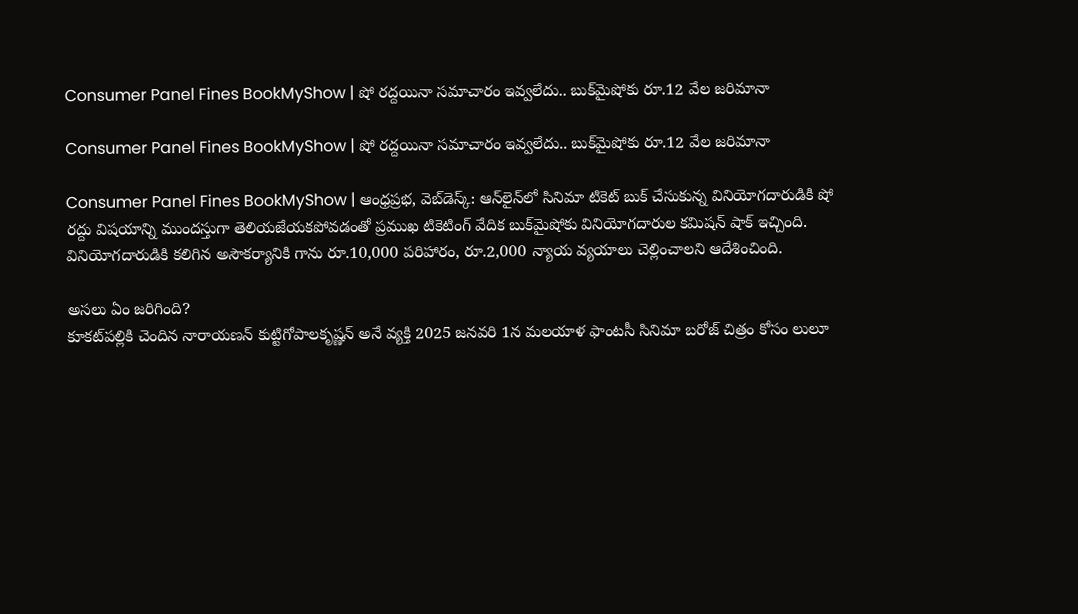Consumer Panel Fines BookMyShow | షో రద్దయినా సమాచారం ఇవ్వలేదు.. బుక్‌మైషోకు రూ.12 వేల జరిమానా

Consumer Panel Fines BookMyShow | షో రద్దయినా సమాచారం ఇవ్వలేదు.. బుక్‌మైషోకు రూ.12 వేల జరిమానా

Consumer Panel Fines BookMyShow | ఆంధ్రప్రభ, వెబ్‌డెస్క్: ఆన్‌లైన్‌లో సినిమా టికెట్ బుక్ చేసుకున్న వినియోగదారుడికి షో రద్దు విషయాన్ని ముందస్తుగా తెలియజేయకపోవడంతో ప్రముఖ టికెటింగ్ వేదిక బుక్‌మైషోకు వినియోగదారుల కమిషన్ షాక్ ఇచ్చింది. వినియోగదారుడికి కలిగిన అసౌకర్యానికి గాను రూ.10,000 పరిహారం, రూ.2,000 న్యాయ వ్యయాలు చెల్లించాలని ఆదేశించింది.

అసలు ఏం జరిగింది?
కూకట్‌పల్లికి చెందిన నారాయణన్ కుట్టిగోపాలకృష్ణన్ అనే వ్యక్తి 2025 జనవరి 1న మలయాళ ఫాంటసీ సినిమా బరోజ్ చిత్రం కోసం లులూ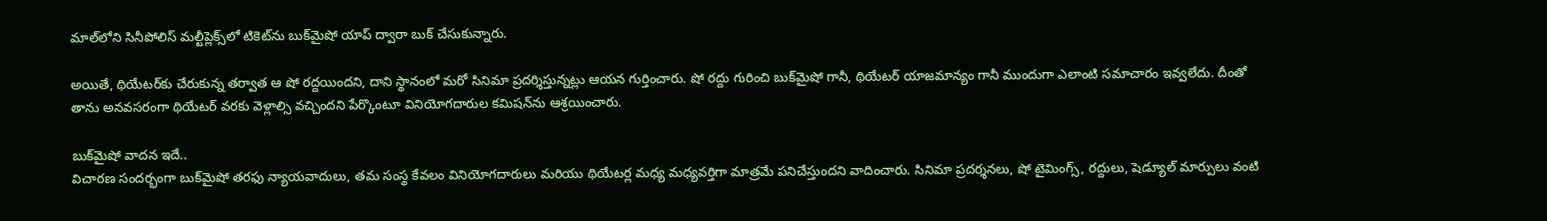మాల్‌లోని సినీపోలిస్ మల్టీప్లెక్స్‌లో టికెట్‌ను బుక్‌మైషో యాప్ ద్వారా బుక్ చేసుకున్నారు.

అయితే, థియేటర్‌కు చేరుకున్న తర్వాత ఆ షో రద్దయిందని, దాని స్థానంలో మరో సినిమా ప్రదర్శిస్తున్నట్లు ఆయన గుర్తించారు. షో రద్దు గురించి బుక్‌మైషో గానీ, థియేటర్ యాజమాన్యం గానీ ముందుగా ఎలాంటి సమాచారం ఇవ్వలేదు. దీంతో తాను అనవసరంగా థియేటర్ వరకు వెళ్లాల్సి వచ్చిందని పేర్కొంటూ వినియోగదారుల కమిషన్‌ను ఆశ్రయించారు.

బుక్‌మైషో వాదన ఇదే..
విచారణ సందర్భంగా బుక్‌మైషో తరఫు న్యాయవాదులు, తమ సంస్థ కేవలం వినియోగదారులు మరియు థియేటర్ల మధ్య మధ్యవర్తిగా మాత్రమే పనిచేస్తుందని వాదించారు. సినిమా ప్రదర్శనలు, షో టైమింగ్స్, రద్దులు, షెడ్యూల్ మార్పులు వంటి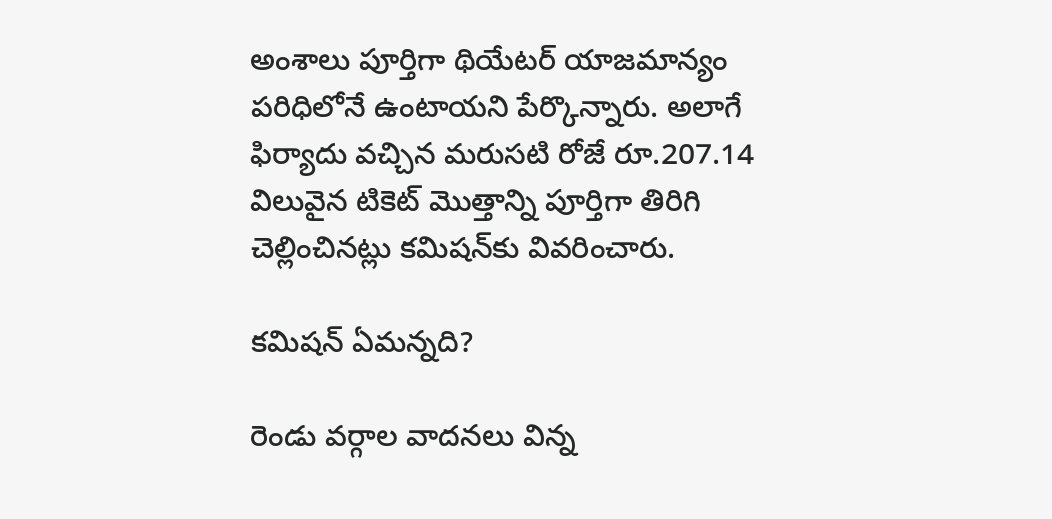అంశాలు పూర్తిగా థియేటర్ యాజమాన్యం పరిధిలోనే ఉంటాయని పేర్కొన్నారు. అలాగే ఫిర్యాదు వచ్చిన మరుసటి రోజే రూ.207.14 విలువైన టికెట్ మొత్తాన్ని పూర్తిగా తిరిగి చెల్లించినట్లు కమిషన్‌కు వివరించారు.

కమిషన్ ఏమన్నది?

రెండు వర్గాల వాదనలు విన్న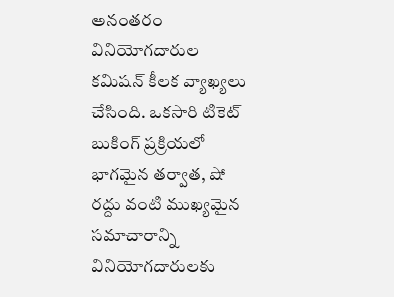అనంతరం వినియోగదారుల కమిషన్ కీలక వ్యాఖ్యలు చేసింది. ఒకసారి టికెట్ బుకింగ్ ప్రక్రియలో భాగమైన తర్వాత, షో రద్దు వంటి ముఖ్యమైన సమాచారాన్ని వినియోగదారులకు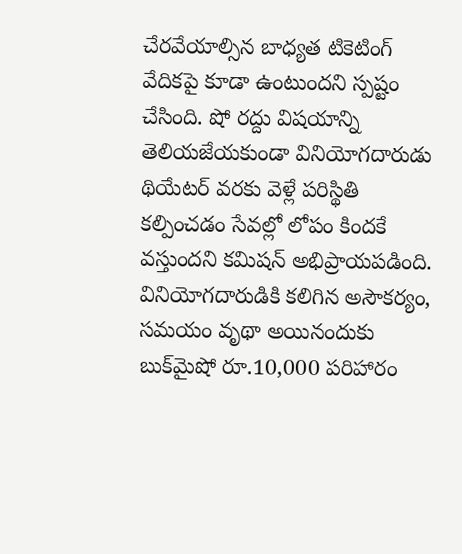చేరవేయాల్సిన బాధ్యత టికెటింగ్ వేదికపై కూడా ఉంటుందని స్పష్టం చేసింది. షో రద్దు విషయాన్ని తెలియజేయకుండా వినియోగదారుడు థియేటర్ వరకు వెళ్లే పరిస్థితి కల్పించడం సేవల్లో లోపం కిందకే వస్తుందని కమిషన్ అభిప్రాయపడింది. వినియోగదారుడికి కలిగిన అసౌకర్యం, సమయం వృథా అయినందుకు బుక్‌మైషో రూ.10,000 పరిహారం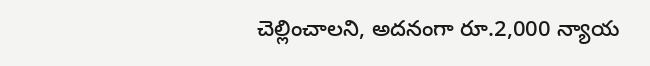చెల్లించాలని, అదనంగా రూ.2,000 న్యాయ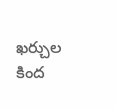ఖర్చుల కింద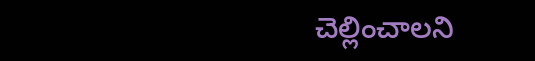చెల్లించాలని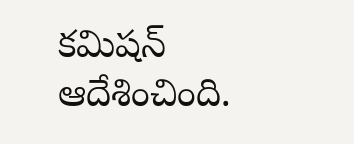కమిషన్ ఆదేశించింది.